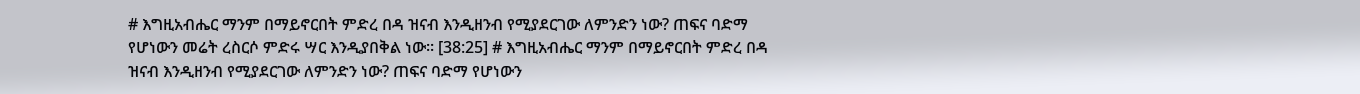# እግዚአብሔር ማንም በማይኖርበት ምድረ በዳ ዝናብ እንዲዘንብ የሚያደርገው ለምንድን ነው? ጠፍና ባድማ የሆነውን መሬት ረስርሶ ምድሩ ሣር እንዲያበቅል ነው፡፡ [38:25] # እግዚአብሔር ማንም በማይኖርበት ምድረ በዳ ዝናብ እንዲዘንብ የሚያደርገው ለምንድን ነው? ጠፍና ባድማ የሆነውን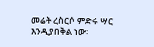መሬት ረስርሶ ምድሩ ሣር እንዲያበቅል ነው፡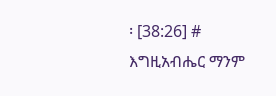፡ [38:26] # እግዚአብሔር ማንም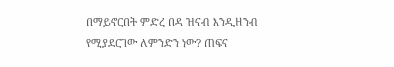በማይኖርበት ምድረ በዳ ዝናብ እንዲዘንብ የሚያደርገው ለምንድን ነው? ጠፍና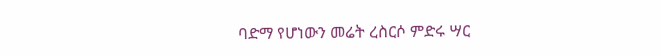ባድማ የሆነውን መሬት ረስርሶ ምድሩ ሣር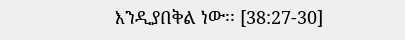እንዲያበቅል ነው፡፡ [38:27-30]